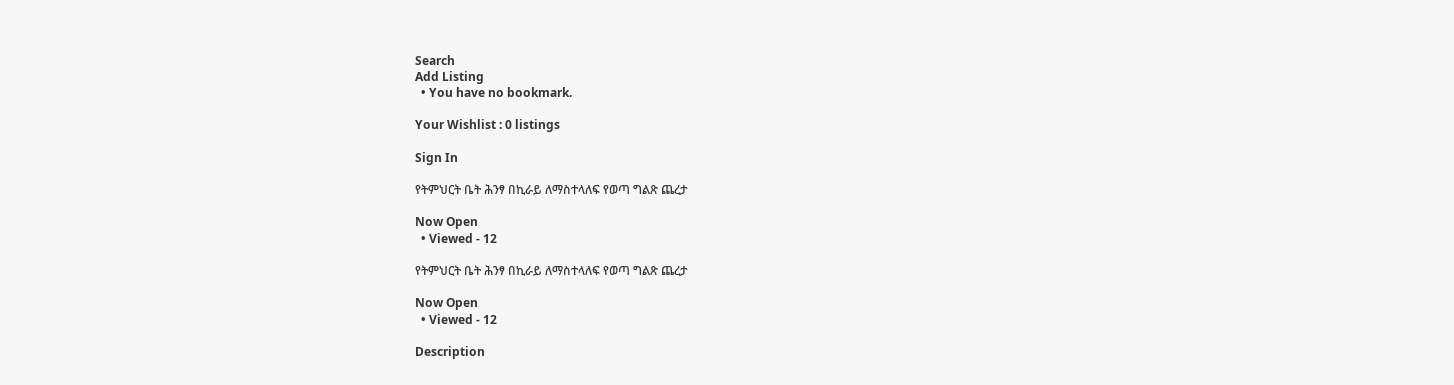Search
Add Listing
  • You have no bookmark.

Your Wishlist : 0 listings

Sign In

የትምህርት ቤት ሕንፃ በኪራይ ለማስተላለፍ የወጣ ግልጽ ጨረታ

Now Open
  • Viewed - 12

የትምህርት ቤት ሕንፃ በኪራይ ለማስተላለፍ የወጣ ግልጽ ጨረታ

Now Open
  • Viewed - 12

Description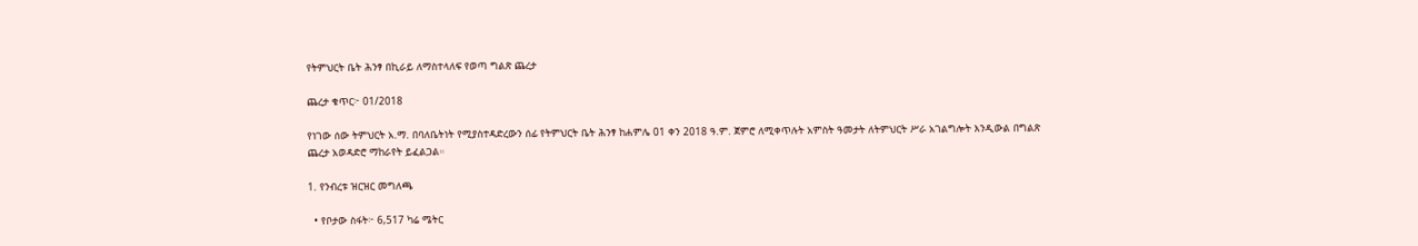የትምህርት ቤት ሕንፃ በኪራይ ለማስተላለፍ የወጣ ግልጽ ጨረታ

ጨረታ ቁጥር፦ 01/2018

የነገው ሰው ትምህርት አ.ማ. በባለቤትነት የሚያስተዳድረውን ሰፊ የትምህርት ቤት ሕንፃ ከሐምሌ 01 ቀን 2018 ዓ.ም. ጀምሮ ለሚቀጥሉት አምስት ዓመታት ለትምህርት ሥራ አገልግሎት እንዲውል በግልጽ ጨረታ አወዳድሮ ማከራየት ይፈልጋል።

1. የንብረቱ ዝርዝር መግለጫ

  • የቦታው ስፋት፦ 6,517 ካሬ ሜትር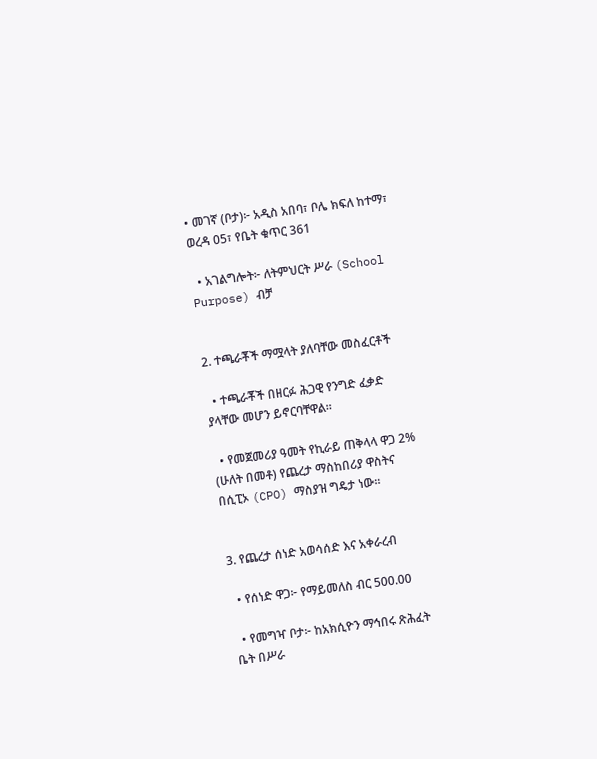• መገኛ (ቦታ)፦ አዲስ አበባ፣ ቦሌ ክፍለ ከተማ፣ ወረዳ 05፣ የቤት ቁጥር 361

  • አገልግሎት፦ ለትምህርት ሥራ (School Purpose) ብቻ


2. ተጫራቾች ማሟላት ያለባቸው መስፈርቶች

  • ተጫራቾች በዘርፉ ሕጋዊ የንግድ ፈቃድ ያላቸው መሆን ይኖርባቸዋል።

  • የመጀመሪያ ዓመት የኪራይ ጠቅላላ ዋጋ 2% (ሁለት በመቶ) የጨረታ ማስከበሪያ ዋስትና በሲፒኦ (CPO) ማስያዝ ግዴታ ነው።


3. የጨረታ ሰነድ አወሳሰድ እና አቀራረብ

  • የሰነድ ዋጋ፦ የማይመለስ ብር 500.00

  • የመግዣ ቦታ፦ ከአክሲዮን ማኅበሩ ጽሕፈት ቤት በሥራ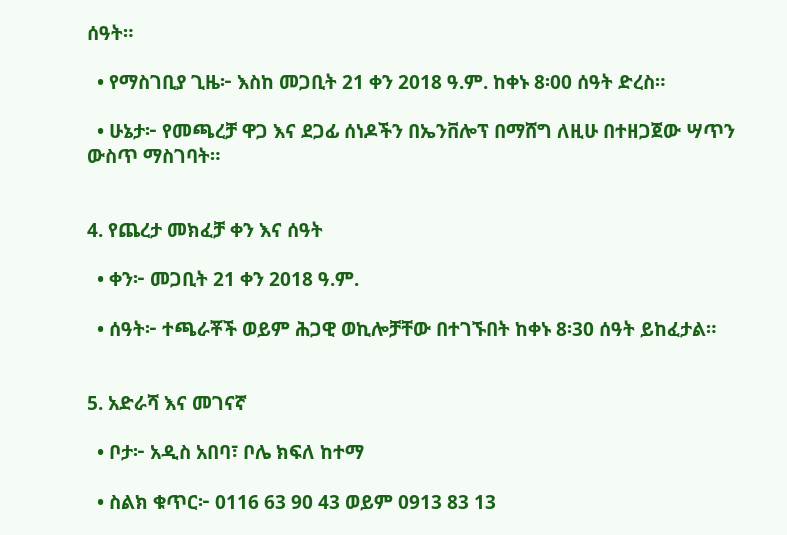ሰዓት።

  • የማስገቢያ ጊዜ፦ እስከ መጋቢት 21 ቀን 2018 ዓ.ም. ከቀኑ 8፡00 ሰዓት ድረስ።

  • ሁኔታ፦ የመጫረቻ ዋጋ እና ደጋፊ ሰነዶችን በኤንቨሎፕ በማሸግ ለዚሁ በተዘጋጀው ሣጥን ውስጥ ማስገባት።


4. የጨረታ መክፈቻ ቀን እና ሰዓት

  • ቀን፦ መጋቢት 21 ቀን 2018 ዓ.ም.

  • ሰዓት፦ ተጫራቾች ወይም ሕጋዊ ወኪሎቻቸው በተገኙበት ከቀኑ 8፡30 ሰዓት ይከፈታል።


5. አድራሻ እና መገናኛ

  • ቦታ፦ አዲስ አበባ፣ ቦሌ ክፍለ ከተማ

  • ስልክ ቁጥር፦ 0116 63 90 43 ወይም 0913 83 13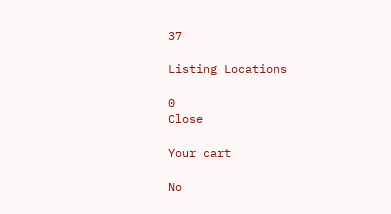37

Listing Locations

0
Close

Your cart

No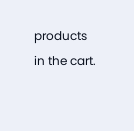products in the cart.